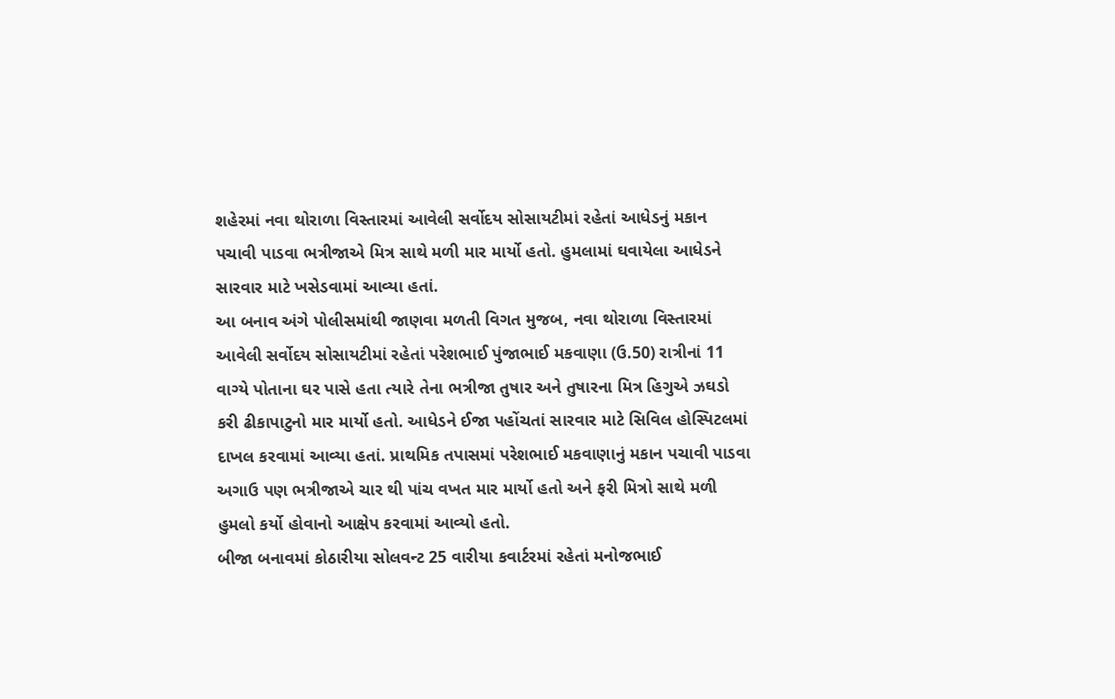શહેરમાં નવા થોરાળા વિસ્તારમાં આવેલી સર્વોદય સોસાયટીમાં રહેતાં આધેડનું મકાન પચાવી પાડવા ભત્રીજાએ મિત્ર સાથે મળી માર માર્યો હતો. હુમલામાં ઘવાયેલા આધેડને સારવાર માટે ખસેડવામાં આવ્યા હતાં.
આ બનાવ અંગે પોલીસમાંથી જાણવા મળતી વિગત મુજબ, નવા થોરાળા વિસ્તારમાં આવેલી સર્વોદય સોસાયટીમાં રહેતાં પરેશભાઈ પુંજાભાઈ મકવાણા (ઉ.50) રાત્રીનાં 11 વાગ્યે પોતાના ઘર પાસે હતા ત્યારે તેના ભત્રીજા તુષાર અને તુષારના મિત્ર હિગુએ ઝઘડો કરી ઢીકાપાટુનો માર માર્યો હતો. આધેડને ઈજા પહોંચતાં સારવાર માટે સિવિલ હોસ્પિટલમાં દાખલ કરવામાં આવ્યા હતાં. પ્રાથમિક તપાસમાં પરેશભાઈ મકવાણાનું મકાન પચાવી પાડવા અગાઉ પણ ભત્રીજાએ ચાર થી પાંચ વખત માર માર્યો હતો અને ફરી મિત્રો સાથે મળી હુમલો કર્યો હોવાનો આક્ષેપ કરવામાં આવ્યો હતો.
બીજા બનાવમાં કોઠારીયા સોલવન્ટ 25 વારીયા કવાર્ટરમાં રહેતાં મનોજભાઈ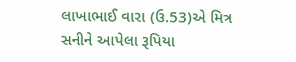લાખાભાઈ વારા (ઉ.53)એ મિત્ર સનીને આપેલા રૂપિયા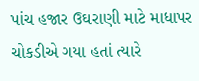પાંચ હજાર ઉઘરાણી માટે માધાપર ચોકડીએ ગયા હતાં ત્યારે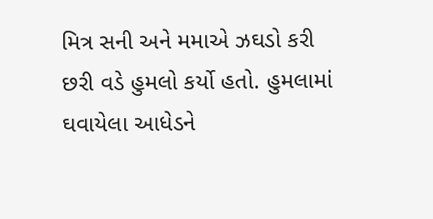મિત્ર સની અને મમાએ ઝઘડો કરી છરી વડે હુમલો કર્યો હતો. હુમલામાં ઘવાયેલા આધેડને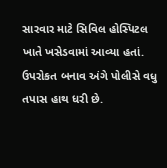સારવાર માટે સિવિલ હોસ્પિટલ ખાતે ખસેડવામાં આવ્યા હતાં. ઉપરોકત બનાવ અંગે પોલીસે વધુ તપાસ હાથ ધરી છે.